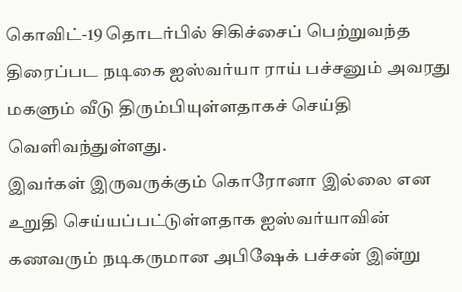கொவிட்-19 தொடர்பில் சிகிச்சைப் பெற்றுவந்த திரைப்பட நடிகை ஐஸ்வர்யா ராய் பச்சனும் அவரது மகளும் வீடு திரும்பியுள்ளதாகச் செய்தி வெளிவந்துள்ளது.
இவர்கள் இருவருக்கும் கொரோனா இல்லை என உறுதி செய்யப்பட்டுள்ளதாக ஐஸ்வர்யாவின் கணவரும் நடிகருமான அபிஷேக் பச்சன் இன்று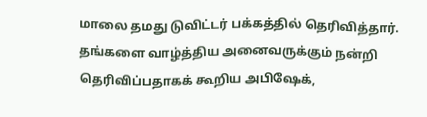மாலை தமது டுவிட்டர் பக்கத்தில் தெரிவித்தார்.
தங்களை வாழ்த்திய அனைவருக்கும் நன்றி தெரிவிப்பதாகக் கூறிய அபிஷேக்,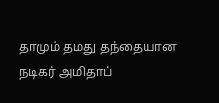தாமும் தமது தந்தையான நடிகர் அமிதாப்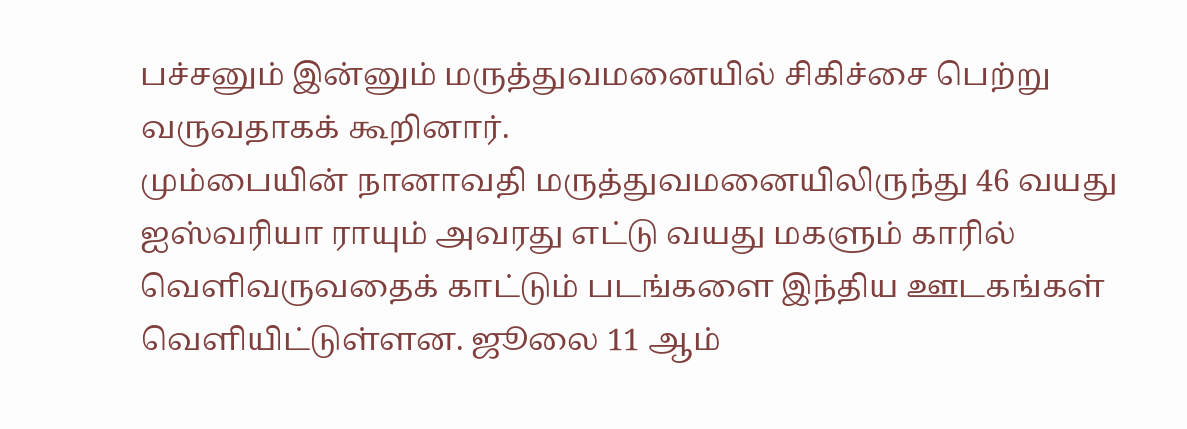பச்சனும் இன்னும் மருத்துவமனையில் சிகிச்சை பெற்று வருவதாகக் கூறினார்.
மும்பையின் நானாவதி மருத்துவமனையிலிருந்து 46 வயது ஐஸ்வரியா ராயும் அவரது எட்டு வயது மகளும் காரில் வெளிவருவதைக் காட்டும் படங்களை இந்திய ஊடகங்கள் வெளியிட்டுள்ளன. ஜூலை 11 ஆம்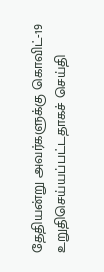தேதியன்று அவர்களுக்கு கொவிட்-19 உறுதிசெய்யப்பட்டதாகச் செய்தி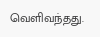வெளிவந்தது.